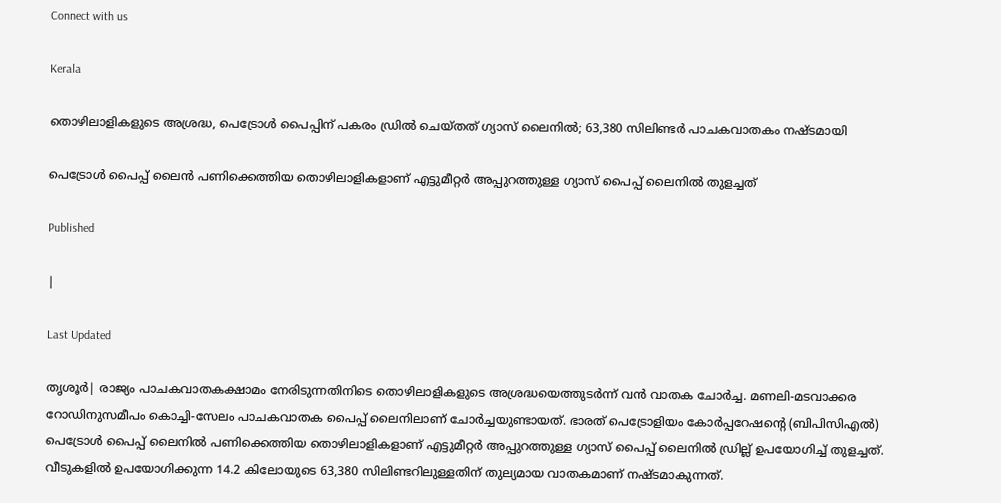Connect with us

Kerala

തൊഴിലാളികളുടെ അശ്രദ്ധ, പെട്രോള്‍ പൈപ്പിന് പകരം ഡ്രില്‍ ചെയ്തത് ഗ്യാസ് ലൈനില്‍; 63,380 സിലിണ്ടര്‍ പാചകവാതകം നഷ്ടമായി

പെട്രോള്‍ പൈപ്പ് ലൈന്‍ പണിക്കെത്തിയ തൊഴിലാളികളാണ് എട്ടുമീറ്റര്‍ അപ്പുറത്തുള്ള ഗ്യാസ് പൈപ്പ് ലൈനില്‍ തുളച്ചത്

Published

|

Last Updated

തൃശൂര്‍| രാജ്യം പാചകവാതകക്ഷാമം നേരിടുന്നതിനിടെ തൊഴിലാളികളുടെ അശ്രദ്ധയെത്തുടര്‍ന്ന് വന്‍ വാതക ചോര്‍ച്ച. മണലി-മടവാക്കര റോഡിനുസമീപം കൊച്ചി-സേലം പാചകവാതക പൈപ്പ് ലൈനിലാണ് ചോര്‍ച്ചയുണ്ടായത്. ഭാരത് പെട്രോളിയം കോര്‍പ്പറേഷന്റെ (ബിപിസിഎല്‍) പെട്രോള്‍ പൈപ്പ് ലൈനില്‍ പണിക്കെത്തിയ തൊഴിലാളികളാണ് എട്ടുമീറ്റര്‍ അപ്പുറത്തുള്ള ഗ്യാസ് പൈപ്പ് ലൈനില്‍ ഡ്രില്ല് ഉപയോഗിച്ച് തുളച്ചത്. വീടുകളില്‍ ഉപയോഗിക്കുന്ന 14.2 കിലോയുടെ 63,380 സിലിണ്ടറിലുള്ളതിന് തുല്യമായ വാതകമാണ് നഷ്ടമാകുന്നത്.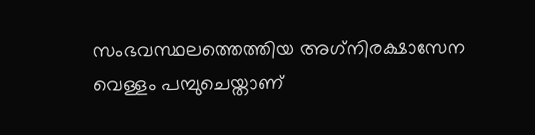സംഭവസ്ഥലത്തെത്തിയ അഗ്‌നിരക്ഷാസേന വെള്ളം പമ്പുചെയ്താണ്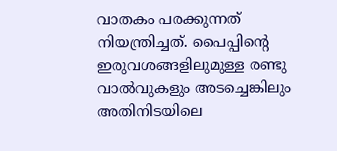വാതകം പരക്കുന്നത് നിയന്ത്രിച്ചത്. പൈപ്പിന്റെ ഇരുവശങ്ങളിലുമുള്ള രണ്ടു വാല്‍വുകളും അടച്ചെങ്കിലും അതിനിടയിലെ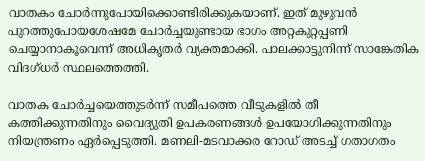വാതകം ചോര്‍ന്നുപോയിക്കൊണ്ടിരിക്കുകയാണ്. ഇത് മുഴുവന്‍ പുറത്തുപോയശേഷമേ ചോര്‍ച്ചയുണ്ടായ ഭാഗം അറ്റകുറ്റപ്പണി ചെയ്യാനാകൂവെന്ന് അധികൃതര്‍ വ്യക്തമാക്കി. പാലക്കാട്ടുനിന്ന് സാങ്കേതിക വിദഗ്ധര്‍ സ്ഥലത്തെത്തി.

വാതക ചോര്‍ച്ചയെത്തുടര്‍ന്ന് സമീപത്തെ വീടുകളില്‍ തീ കത്തിക്കുന്നതിനും വൈദ്യുതി ഉപകരണങ്ങള്‍ ഉപയോഗിക്കുന്നതിനും നിയന്ത്രണം ഏര്‍പ്പെടുത്തി. മണലി-മടവാക്കര റോഡ് അടച്ച് ഗതാഗതം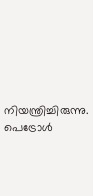നിയന്ത്രിച്ചിരുന്നു. പെട്രോള്‍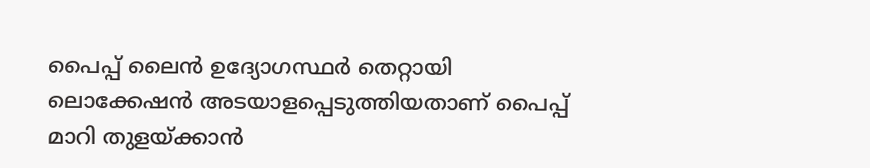പൈപ്പ് ലൈന്‍ ഉദ്യോഗസ്ഥര്‍ തെറ്റായി ലൊക്കേഷന്‍ അടയാളപ്പെടുത്തിയതാണ് പൈപ്പ് മാറി തുളയ്ക്കാന്‍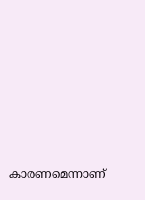കാരണമെന്നാണ്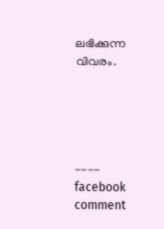ലഭിക്കുന്ന വിവരം.





---- facebook comment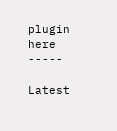plugin here -----

Latest